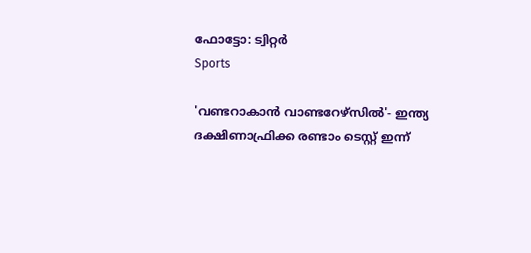ഫോട്ടോ: ട്വിറ്റർ
Sports

'വണ്ടറാകാൻ വാണ്ടറേഴ്സിൽ'- ഇന്ത്യ ദക്ഷിണാഫ്രിക്ക രണ്ടാം ടെസ്റ്റ് ഇന്ന്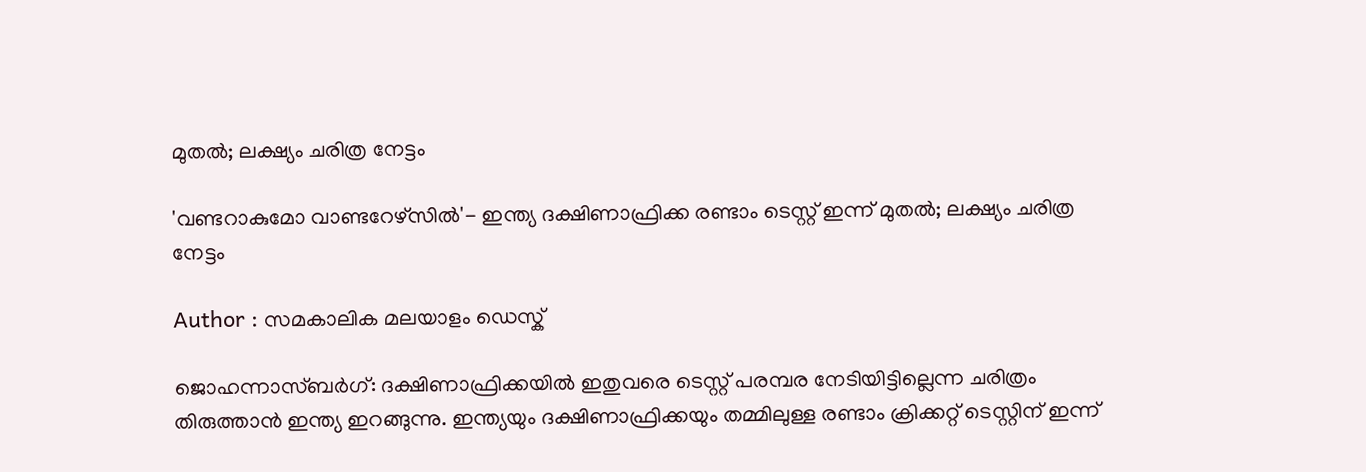മുതല്‍; ലക്ഷ്യം ചരിത്ര നേട്ടം

'വണ്ടറാകുമോ വാണ്ടറേഴ്‌സില്‍'- ഇന്ത്യ ദക്ഷിണാഫ്രിക്ക രണ്ടാം ടെസ്റ്റ് ഇന്ന് മുതല്‍; ലക്ഷ്യം ചരിത്ര നേട്ടം

Author : സമകാലിക മലയാളം ഡെസ്ക്

ജൊഹന്നാസ്ബർഗ്: ദക്ഷിണാഫ്രിക്കയില്‍ ഇതുവരെ ടെസ്റ്റ് പരമ്പര നേടിയിട്ടില്ലെന്ന ചരിത്രം തിരുത്താന്‍ ഇന്ത്യ ഇറങ്ങുന്നു. ഇന്ത്യയും ദക്ഷിണാഫ്രിക്കയും തമ്മിലുള്ള രണ്ടാം ക്രിക്കറ്റ് ടെസ്റ്റിന് ഇന്ന്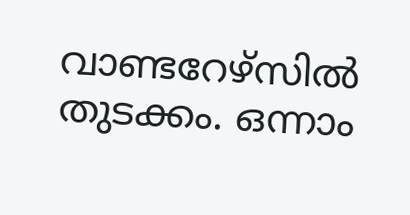വാണ്ടറേഴ്‌സില്‍ തുടക്കം. ഒന്നാം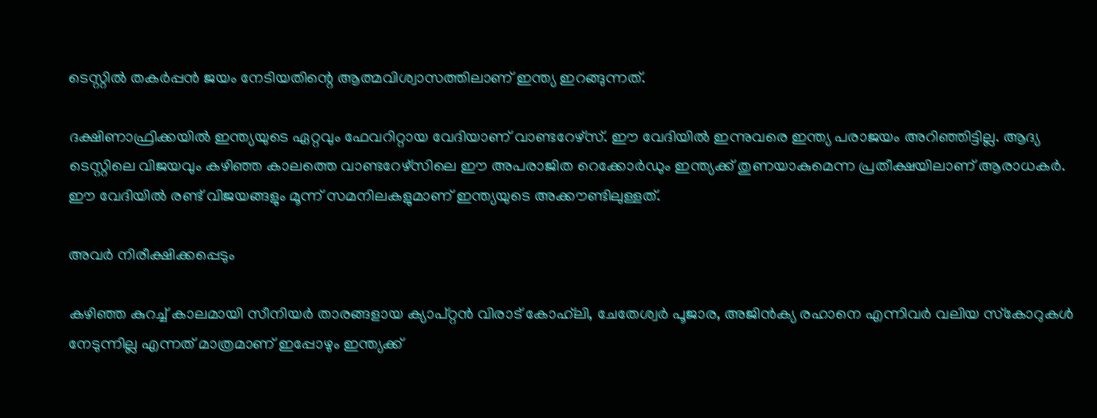ടെസ്റ്റില്‍ തകര്‍പ്പന്‍ ജയം നേടിയതിന്റെ ആത്മവിശ്വാസത്തിലാണ് ഇന്ത്യ ഇറങ്ങുന്നത്.

ദക്ഷിണാഫ്രിക്കയില്‍ ഇന്ത്യയുടെ ഏറ്റവും ഫേവറിറ്റായ വേദിയാണ് വാണ്ടറേഴ്‌സ്. ഈ വേദിയില്‍ ഇന്നുവരെ ഇന്ത്യ പരാജയം അറിഞ്ഞിട്ടില്ല. ആദ്യ ടെസ്റ്റിലെ വിജയവും കഴിഞ്ഞ കാലത്തെ വാണ്ടറേഴ്‌സിലെ ഈ അപരാജിത റെക്കോര്‍ഡും ഇന്ത്യക്ക് തുണയാകുമെന്ന പ്രതീക്ഷയിലാണ് ആരാധകര്‍. ഈ വേദിയില്‍ രണ്ട് വിജയങ്ങളും മൂന്ന് സമനിലകളുമാണ് ഇന്ത്യയുടെ അക്കൗണ്ടിലുള്ളത്.

അവര്‍ നിരീക്ഷിക്കപ്പെടും

കഴിഞ്ഞ കുറച്ച് കാലമായി സീനിയര്‍ താരങ്ങളായ ക്യാപ്റ്റന്‍ വിരാട് കോഹ്‌ലി, ചേതേശ്വര്‍ പൂജാര, അജിന്‍ക്യ രഹാനെ എന്നിവര്‍ വലിയ സ്‌കോറുകള്‍ നേടുന്നില്ല എന്നത് മാത്രമാണ് ഇപ്പോഴും ഇന്ത്യക്ക്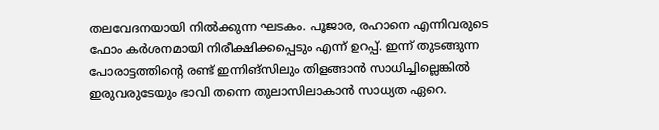തലവേദനയായി നില്‍ക്കുന്ന ഘടകം. പൂജാര, രഹാനെ എന്നിവരുടെ ഫോം കര്‍ശനമായി നിരീക്ഷിക്കപ്പെടും എന്ന് ഉറപ്പ്. ഇന്ന് തുടങ്ങുന്ന പോരാട്ടത്തിന്റെ രണ്ട് ഇന്നിങ്‌സിലും തിളങ്ങാന്‍ സാധിച്ചില്ലെങ്കില്‍ ഇരുവരുടേയും ഭാവി തന്നെ തുലാസിലാകാന്‍ സാധ്യത ഏറെ.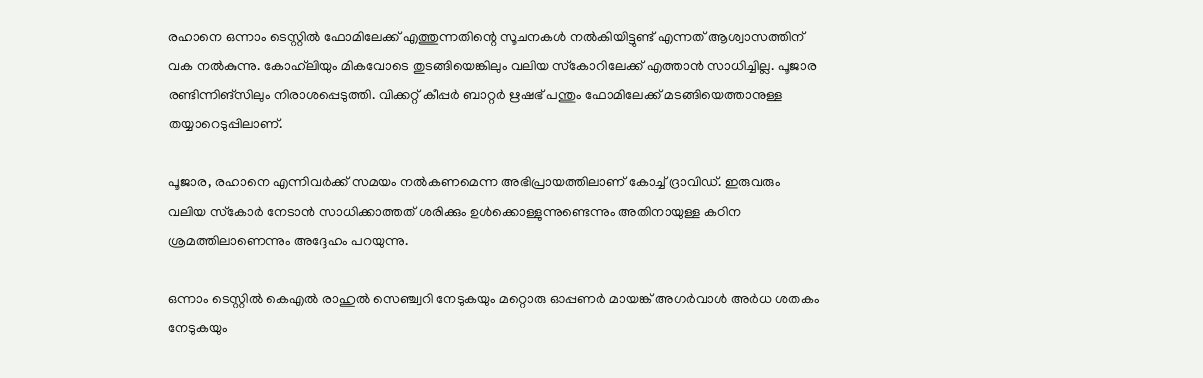രഹാനെ ഒന്നാം ടെസ്റ്റില്‍ ഫോമിലേക്ക് എത്തുന്നതിന്റെ സൂചനകള്‍ നല്‍കിയിട്ടുണ്ട് എന്നത് ആശ്വാസത്തിന് വക നല്‍കുന്നു. കോഹ്‌ലിയും മികവോടെ തുടങ്ങിയെങ്കിലും വലിയ സ്‌കോറിലേക്ക് എത്താന്‍ സാധിച്ചില്ല. പൂജാര രണ്ടിന്നിങ്‌സിലും നിരാശപ്പെടുത്തി. വിക്കറ്റ് കീപ്പര്‍ ബാറ്റര്‍ ഋഷഭ് പന്തും ഫോമിലേക്ക് മടങ്ങിയെത്താനുള്ള തയ്യാറെടുപ്പിലാണ്.

പൂജാര, രഹാനെ എന്നിവര്‍ക്ക് സമയം നല്‍കണമെന്ന അഭിപ്രായത്തിലാണ് കോച്ച് ദ്രാവിഡ്. ഇരുവരും വലിയ സ്‌കോര്‍ നേടാന്‍ സാധിക്കാത്തത് ശരിക്കും ഉള്‍ക്കൊള്ളുന്നുണ്ടെന്നും അതിനായുള്ള കഠിന ശ്രമത്തിലാണെന്നും അദ്ദേഹം പറയുന്നു.

ഒന്നാം ടെസ്റ്റില്‍ കെഎല്‍ രാഹുല്‍ സെഞ്ച്വറി നേടുകയും മറ്റൊരു ഓപ്പണര്‍ മായങ്ക് അഗര്‍വാള്‍ അര്‍ധ ശതകം നേടുകയും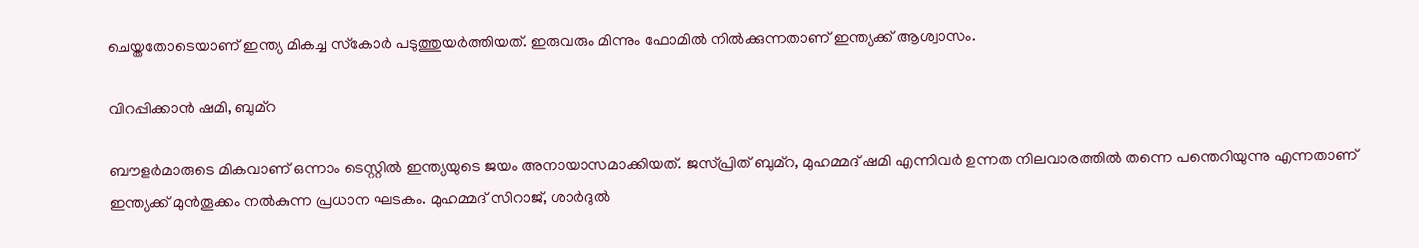ചെയ്തതോടെയാണ് ഇന്ത്യ മികച്ച സ്‌കോര്‍ പടുത്തുയര്‍ത്തിയത്. ഇരുവരും മിന്നും ഫോമില്‍ നില്‍ക്കുന്നതാണ് ഇന്ത്യക്ക് ആശ്വാസം.

വിറപ്പിക്കാന്‍ ഷമി, ബുമ്‌റ

ബൗളര്‍മാരുടെ മികവാണ് ഒന്നാം ടെസ്റ്റില്‍ ഇന്ത്യയുടെ ജയം അനായാസമാക്കിയത്. ജസ്പ്രിത് ബുമ്‌റ, മുഹമ്മദ് ഷമി എന്നിവര്‍ ഉന്നത നിലവാരത്തില്‍ തന്നെ പന്തെറിയുന്നു എന്നതാണ് ഇന്ത്യക്ക് മുന്‍തൂക്കം നല്‍കുന്ന പ്രധാന ഘടകം. മുഹമ്മദ് സിറാജ്, ശാര്‍ദുല്‍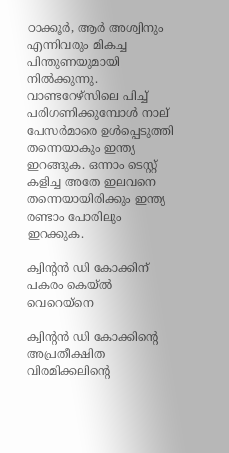ഠാക്കൂര്‍, ആര്‍ അശ്വിനും എന്നിവരും മികച്ച പിന്തുണയുമായി നില്‍ക്കുന്നു. വാണ്ടറേഴ്‌സിലെ പിച്ച് പരിഗണിക്കുമ്പോള്‍ നാല് പേസര്‍മാരെ ഉള്‍പ്പെടുത്തി തന്നെയാകും ഇന്ത്യ ഇറങ്ങുക. ഒന്നാം ടെസ്റ്റ് കളിച്ച അതേ ഇലവനെ തന്നെയായിരിക്കും ഇന്ത്യ രണ്ടാം പോരിലും ഇറക്കുക.

ക്വിന്റന്‍ ഡി കോക്കിന് പകരം കെയ്ല്‍ വെറെയ്‌നെ

ക്വിന്റന്‍ ഡി കോക്കിന്റെ അപ്രതീക്ഷിത വിരമിക്കലിന്റെ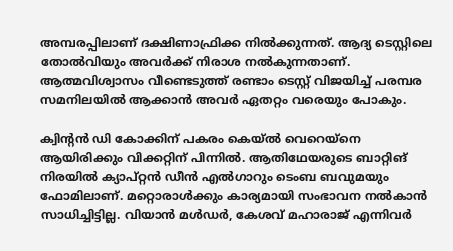അമ്പരപ്പിലാണ് ദക്ഷിണാഫ്രിക്ക നില്‍ക്കുന്നത്. ആദ്യ ടെസ്റ്റിലെ തോല്‍വിയും അവര്‍ക്ക് നിരാശ നല്‍കുന്നതാണ്. ആത്മവിശ്വാസം വീണ്ടെടുത്ത് രണ്ടാം ടെസ്റ്റ് വിജയിച്ച് പരമ്പര സമനിലയില്‍ ആക്കാന്‍ അവര്‍ ഏതറ്റം വരെയും പോകും.

ക്വിന്റന്‍ ഡി കോക്കിന് പകരം കെയ്ല്‍ വെറെയ്‌നെ ആയിരിക്കും വിക്കറ്റിന് പിന്നില്‍. ആതിഥേയരുടെ ബാറ്റിങ് നിരയില്‍ ക്യാപ്റ്റന്‍ ഡീന്‍ എല്‍ഗാറും ടെംബ ബവുമയും ഫോമിലാണ്. മറ്റൊരാള്‍ക്കും കാര്യമായി സംഭാവന നല്‍കാന്‍ സാധിച്ചിട്ടില്ല. വിയാന്‍ മള്‍ഡര്‍, കേശവ് മഹാരാജ് എന്നിവര്‍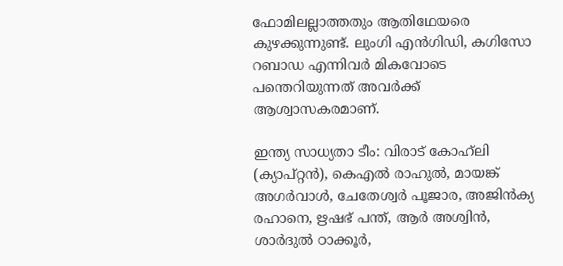ഫോമിലല്ലാത്തതും ആതിഥേയരെ കുഴക്കുന്നുണ്ട്. ലുംഗി എന്‍ഗിഡി, കഗിസോ റബാഡ എന്നിവര്‍ മികവോടെ പന്തെറിയുന്നത് അവര്‍ക്ക് ആശ്വാസകരമാണ്.

ഇന്ത്യ സാധ്യതാ ടീം: വിരാട് കോഹ്‌ലി (ക്യാപ്റ്റന്‍), കെഎല്‍ രാഹുല്‍, മായങ്ക് അഗര്‍വാള്‍, ചേതേശ്വര്‍ പൂജാര, അജിന്‍ക്യ രഹാനെ, ഋഷഭ് പന്ത്, ആര്‍ അശ്വിന്‍, ശാര്‍ദുല്‍ ഠാക്കൂര്‍,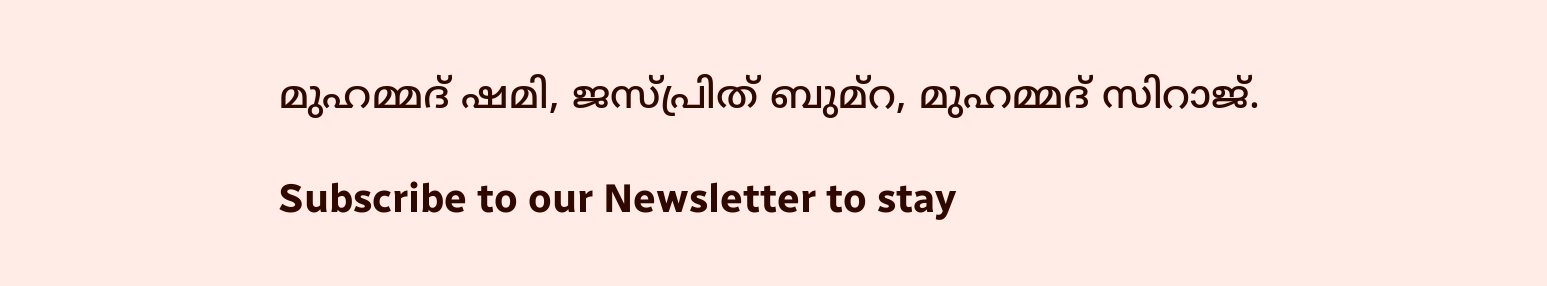മുഹമ്മദ് ഷമി, ജസ്പ്രിത് ബുമ്‌റ, മുഹമ്മദ് സിറാജ്.

Subscribe to our Newsletter to stay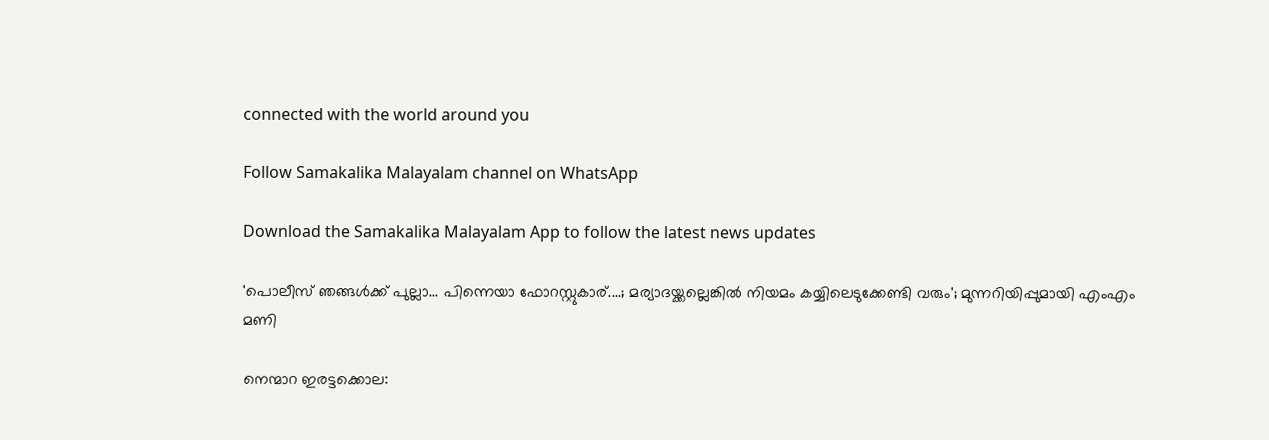connected with the world around you

Follow Samakalika Malayalam channel on WhatsApp

Download the Samakalika Malayalam App to follow the latest news updates

'പൊലീസ് ഞങ്ങള്‍ക്ക് പുല്ലാ... പിന്നെയാ ഫോറസ്റ്റുകാര്....; മര്യാദയ്ക്കല്ലെങ്കില്‍ നിയമം കയ്യിലെടുക്കേണ്ടി വരും'; മുന്നറിയിപ്പുമായി എംഎം മണി

നെന്മാറ ഇരട്ടക്കൊല: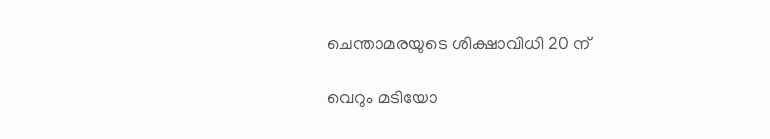ചെന്താമരയുടെ ശിക്ഷാവിധി 20 ന്

വെറും മടിയോ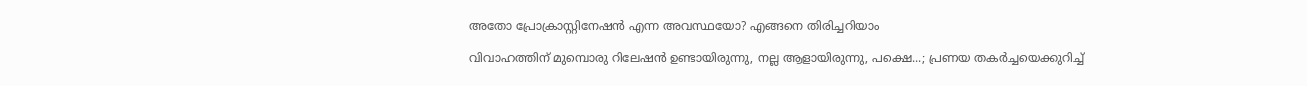അതോ പ്രോക്രാസ്റ്റിനേഷൻ എന്ന അവസ്ഥയോ? എങ്ങനെ തിരിച്ചറിയാം

വിവാഹത്തിന് മുമ്പൊരു റിലേഷന്‍ ഉണ്ടായിരുന്നു, നല്ല ആളായിരുന്നു, പക്ഷെ...; പ്രണയ തകര്‍ച്ചയെക്കുറിച്ച്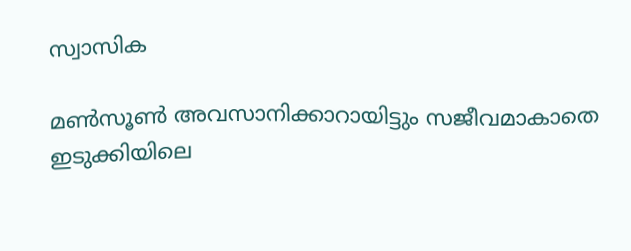സ്വാസിക

മൺസൂൺ അവസാനിക്കാറായിട്ടും സജീവമാകാതെ ഇടുക്കിയിലെ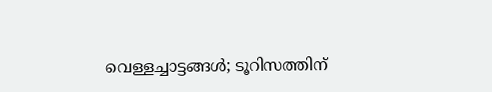വെള്ളച്ചാട്ടങ്ങൾ; ടൂറിസത്തിന്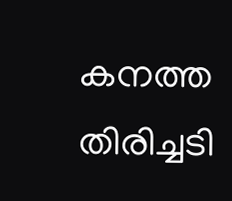കനത്ത തിരിച്ചടി